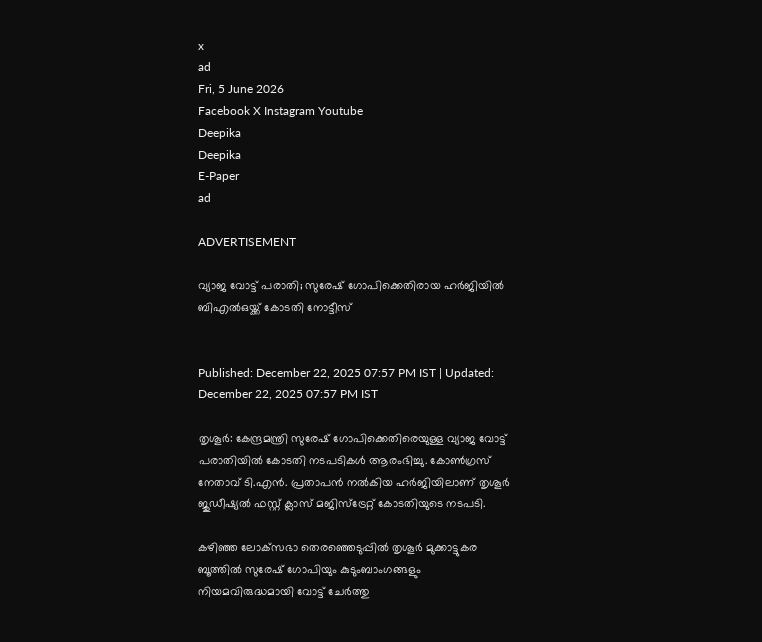x
ad
Fri, 5 June 2026
Facebook X Instagram Youtube
Deepika
Deepika
E-Paper
ad

ADVERTISEMENT

വ്യാജ വോട്ട് പരാതി; സുരേഷ് ഗോപിക്കെതിരായ ഹർജിയിൽ ബിഎൽഒയ്ക്ക് കോടതി നോട്ടീസ്


Published: December 22, 2025 07:57 PM IST | Updated: December 22, 2025 07:57 PM IST

തൃശൂർ: കേന്ദ്രമന്ത്രി സുരേഷ് ഗോപിക്കെതിരെയുള്ള വ്യാജ വോട്ട് പരാതിയിൽ കോടതി നടപടികൾ ആരംഭിച്ചു. കോൺഗ്രസ് നേതാവ് ടി.എൻ. പ്രതാപൻ നൽകിയ ഹർജിയിലാണ് തൃശൂർ ജുഡീഷ്യൽ ഫസ്റ്റ് ക്ലാസ് മജിസ്‌ട്രേറ്റ് കോടതിയുടെ നടപടി.

കഴിഞ്ഞ ലോക്‌സഭാ തെരഞ്ഞെടുപ്പിൽ തൃശൂർ മുക്കാട്ടുകര ബൂത്തിൽ സുരേഷ് ഗോപിയും കുടുംബാംഗങ്ങളും നിയമവിരുദ്ധമായി വോട്ട് ചേർത്തു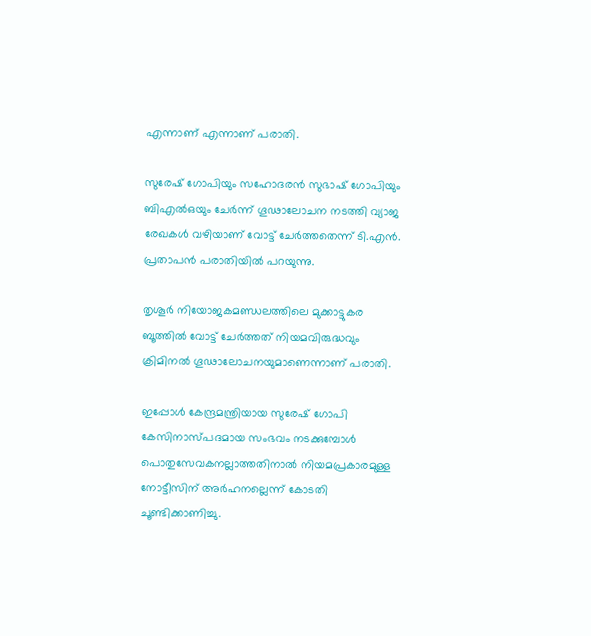എന്നാണ് എന്നാണ് പരാതി.

സുരേഷ് ഗോപിയും സഹോദരൻ സുഭാഷ് ഗോപിയും ബിഎൽഒയും ചേർന്ന് ഗൂഢാലോചന നടത്തി വ്യാജ രേഖകൾ വഴിയാണ് വോട്ട് ചേർത്തതെന്ന് ടി.എൻ. പ്രതാപൻ പരാതിയിൽ പറയുന്നു.

തൃശൂര്‍ നിയോജകമണ്ഡലത്തിലെ മുക്കാട്ടുകര ബൂത്തില്‍ വോട്ട് ചേര്‍ത്തത് നിയമവിരുദ്ധവും ക്രിമിനല്‍ ഗൂഢാലോചനയുമാണെന്നാണ് പരാതി.

ഇപ്പോള്‍ കേന്ദ്രമന്ത്രിയായ സുരേഷ് ഗോപി കേസിനാസ്പദമായ സംഭവം നടക്കുമ്പോള്‍ പൊതുസേവകനല്ലാത്തതിനാല്‍ നിയമപ്രകാരമുള്ള നോട്ടീസിന് അര്‍ഹനല്ലെന്ന് കോടതി ചൂണ്ടിക്കാണിച്ചു.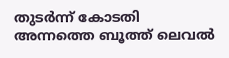തുടര്‍ന്ന് കോടതി അന്നത്തെ ബൂത്ത് ലെവല്‍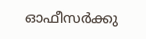ഓഫീസര്‍ക്കു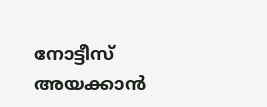നോട്ടീസ് അയക്കാന്‍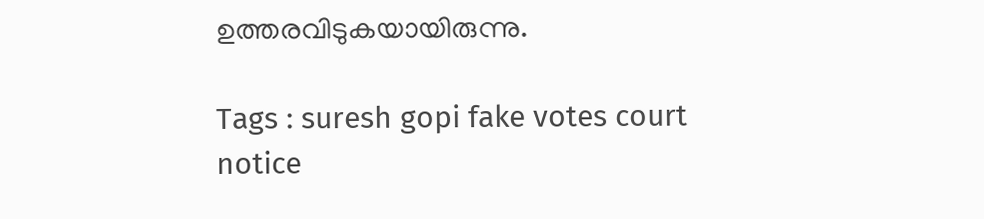ഉത്തരവിടുകയായിരുന്നു.

Tags : suresh gopi fake votes court notice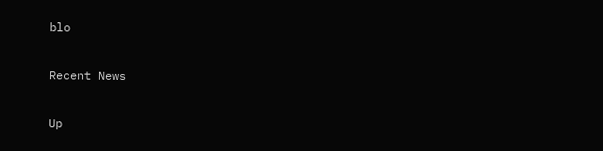blo

Recent News

Up